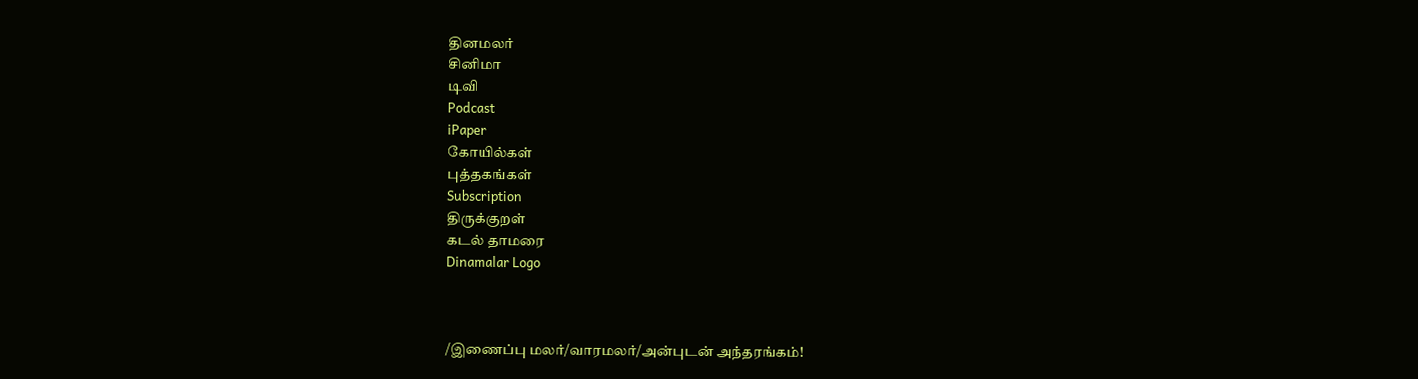தினமலர்
சினிமா
டிவி
Podcast
iPaper
கோயில்கள்
புத்தகங்கள்
Subscription
திருக்குறள்
கடல் தாமரை
Dinamalar Logo



/இணைப்பு மலர்/வாரமலர்/அன்புடன் அந்தரங்கம்!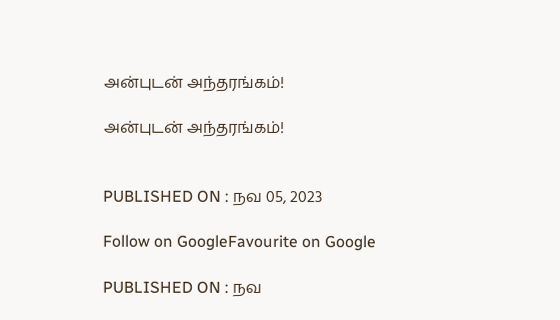அன்புடன் அந்தரங்கம்!

அன்புடன் அந்தரங்கம்!


PUBLISHED ON : நவ 05, 2023

Follow on GoogleFavourite on Google

PUBLISHED ON : நவ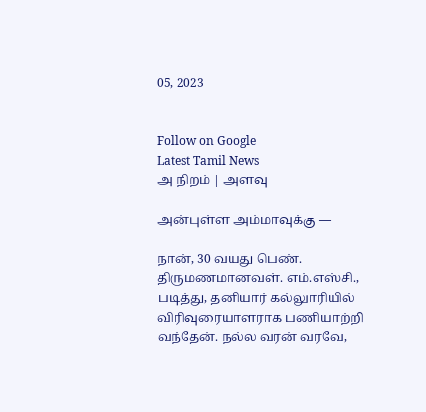05, 2023


Follow on Google
Latest Tamil News
அ நிறம் | அளவு

அன்புள்ள அம்மாவுக்கு —

நான், 30 வயது பெண். திருமணமானவள். எம்.எஸ்சி., படித்து, தனியார் கல்லுாரியில் விரிவுரையாளராக பணியாற்றி வந்தேன். நல்ல வரன் வரவே,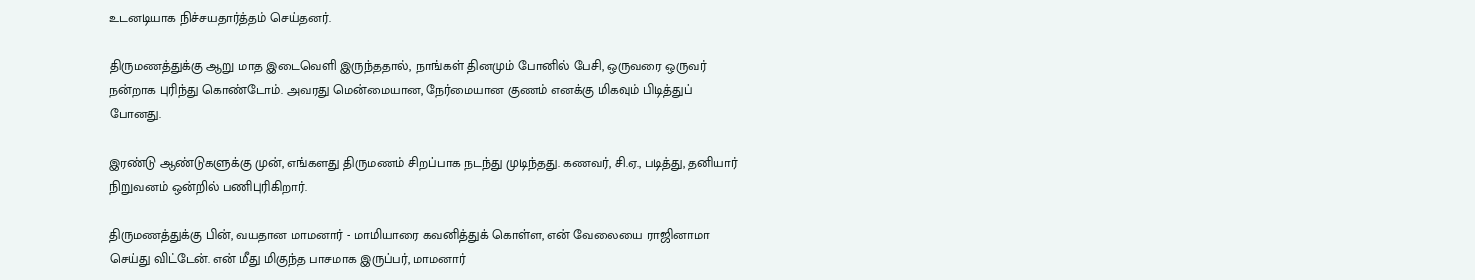உடனடியாக நிச்சயதார்த்தம் செய்தனர்.

திருமணத்துக்கு ஆறு மாத இடைவெளி இருந்ததால், நாங்கள் தினமும் போனில் பேசி, ஒருவரை ஒருவர் நன்றாக புரிந்து கொண்டோம். அவரது மென்மையான, நேர்மையான குணம் எனக்கு மிகவும் பிடித்துப் போனது.

இரண்டு ஆண்டுகளுக்கு முன், எங்களது திருமணம் சிறப்பாக நடந்து முடிந்தது. கணவர், சி.ஏ., படித்து, தனியார் நிறுவனம் ஒன்றில் பணிபுரிகிறார்.

திருமணத்துக்கு பின், வயதான மாமனார் - மாமியாரை கவனித்துக் கொள்ள, என் வேலையை ராஜினாமா செய்து விட்டேன். என் மீது மிகுந்த பாசமாக இருப்பர், மாமனார்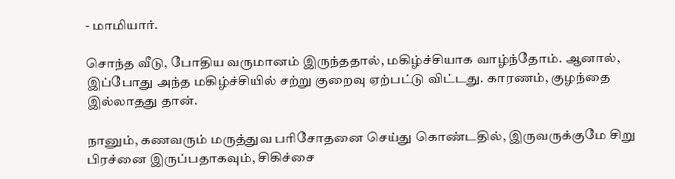- மாமியார்.

சொந்த வீடு, போதிய வருமானம் இருந்ததால், மகிழ்ச்சியாக வாழ்ந்தோம். ஆனால், இப்போது அந்த மகிழ்ச்சியில் சற்று குறைவு ஏற்பட்டு விட்டது. காரணம், குழந்தை இல்லாதது தான்.

நானும், கணவரும் மருத்துவ பரிசோதனை செய்து கொண்டதில், இருவருக்குமே சிறு பிரச்னை இருப்பதாகவும், சிகிச்சை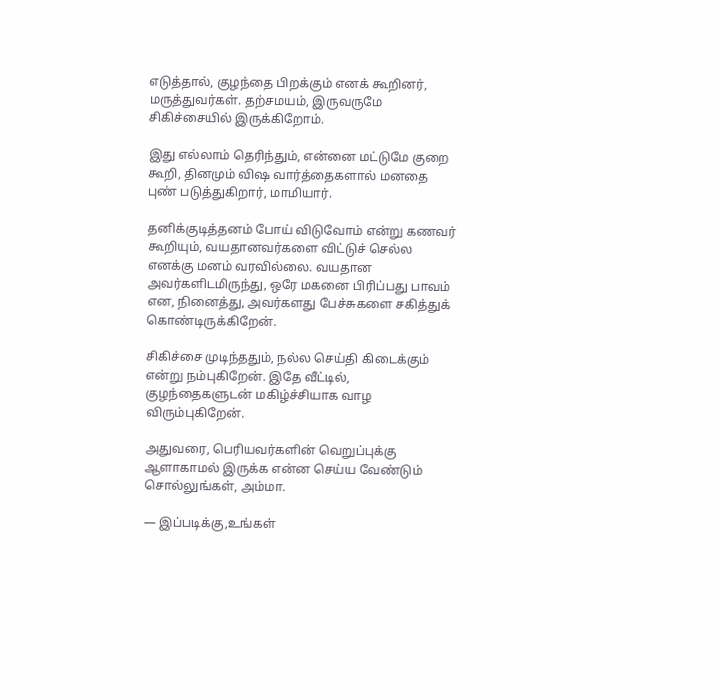எடுத்தால், குழந்தை பிறக்கும் எனக் கூறினர், மருத்துவர்கள். தற்சமயம், இருவருமே சிகிச்சையில் இருக்கிறோம்.

இது எல்லாம் தெரிந்தும், என்னை மட்டுமே குறை கூறி, தினமும் விஷ வார்த்தைகளால் மனதை புண் படுத்துகிறார், மாமியார்.

தனிக்குடித்தனம் போய் விடுவோம் என்று கணவர் கூறியும், வயதானவர்களை விட்டுச் செல்ல எனக்கு மனம் வரவில்லை. வயதான அவர்களிடமிருந்து, ஒரே மகனை பிரிப்பது பாவம் என, நினைத்து, அவர்களது பேச்சுகளை சகித்துக் கொண்டிருக்கிறேன்.

சிகிச்சை முடிந்ததும், நல்ல செய்தி கிடைக்கும் என்று நம்புகிறேன். இதே வீட்டில், குழந்தைகளுடன் மகிழ்ச்சியாக வாழ விரும்புகிறேன்.

அதுவரை, பெரியவர்களின் வெறுப்புக்கு ஆளாகாமல் இருக்க என்ன செய்ய வேண்டும் சொல்லுங்கள், அம்மா.

— இப்படிக்கு,உங்கள்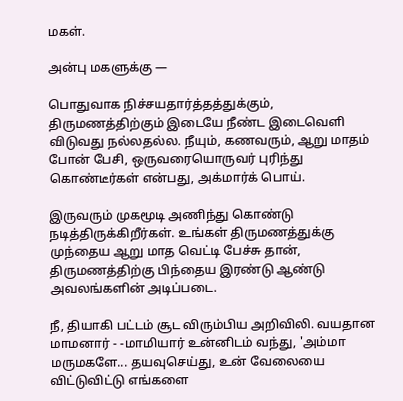மகள்.

அன்பு மகளுக்கு —

பொதுவாக நிச்சயதார்த்தத்துக்கும், திருமணத்திற்கும் இடையே நீண்ட இடைவெளி விடுவது நல்லதல்ல. நீயும், கணவரும், ஆறு மாதம் போன் பேசி, ஒருவரையொருவர் புரிந்து கொண்டீர்கள் என்பது, அக்மார்க் பொய்.

இருவரும் முகமூடி அணிந்து கொண்டு நடித்திருக்கிறீர்கள். உங்கள் திருமணத்துக்கு முந்தைய ஆறு மாத வெட்டி பேச்சு தான், திருமணத்திற்கு பிந்தைய இரண்டு ஆண்டு அவலங்களின் அடிப்படை.

நீ, தியாகி பட்டம் சூட விரும்பிய அறிவிலி. வயதான மாமனார் - -மாமியார் உன்னிடம் வந்து, 'அம்மா மருமகளே... தயவுசெய்து, உன் வேலையை விட்டுவிட்டு எங்களை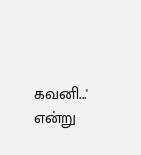கவனி...' என்று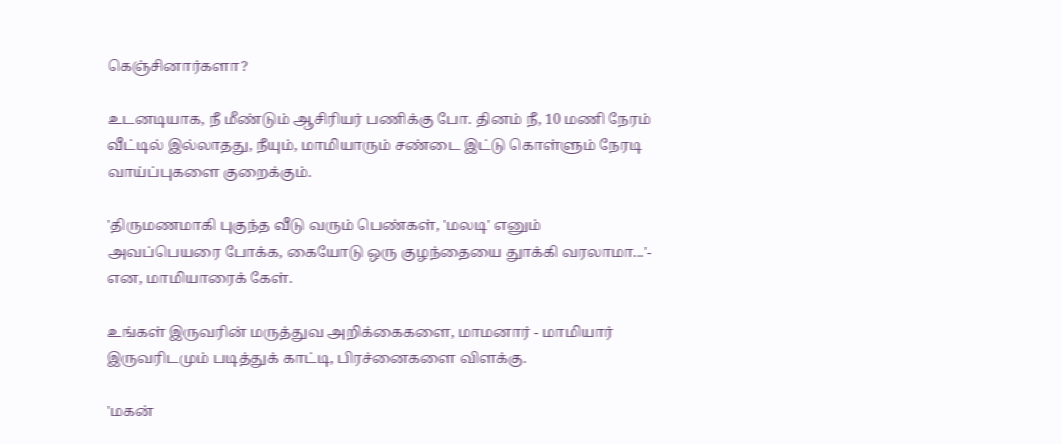கெஞ்சினார்களா?

உடனடியாக, நீ மீண்டும் ஆசிரியர் பணிக்கு போ. தினம் நீ, 10 மணி நேரம் வீட்டில் இல்லாதது, நீயும், மாமியாரும் சண்டை இட்டு கொள்ளும் நேரடி வாய்ப்புகளை குறைக்கும்.

'திருமணமாகி புகுந்த வீடு வரும் பெண்கள், 'மலடி' எனும் அவப்பெயரை போக்க, கையோடு ஒரு குழந்தையை துாக்கி வரலாமா...'- என, மாமியாரைக் கேள்.

உங்கள் இருவரின் மருத்துவ அறிக்கைகளை, மாமனார் - மாமியார் இருவரிடமும் படித்துக் காட்டி, பிரச்னைகளை விளக்கு.

'மகன்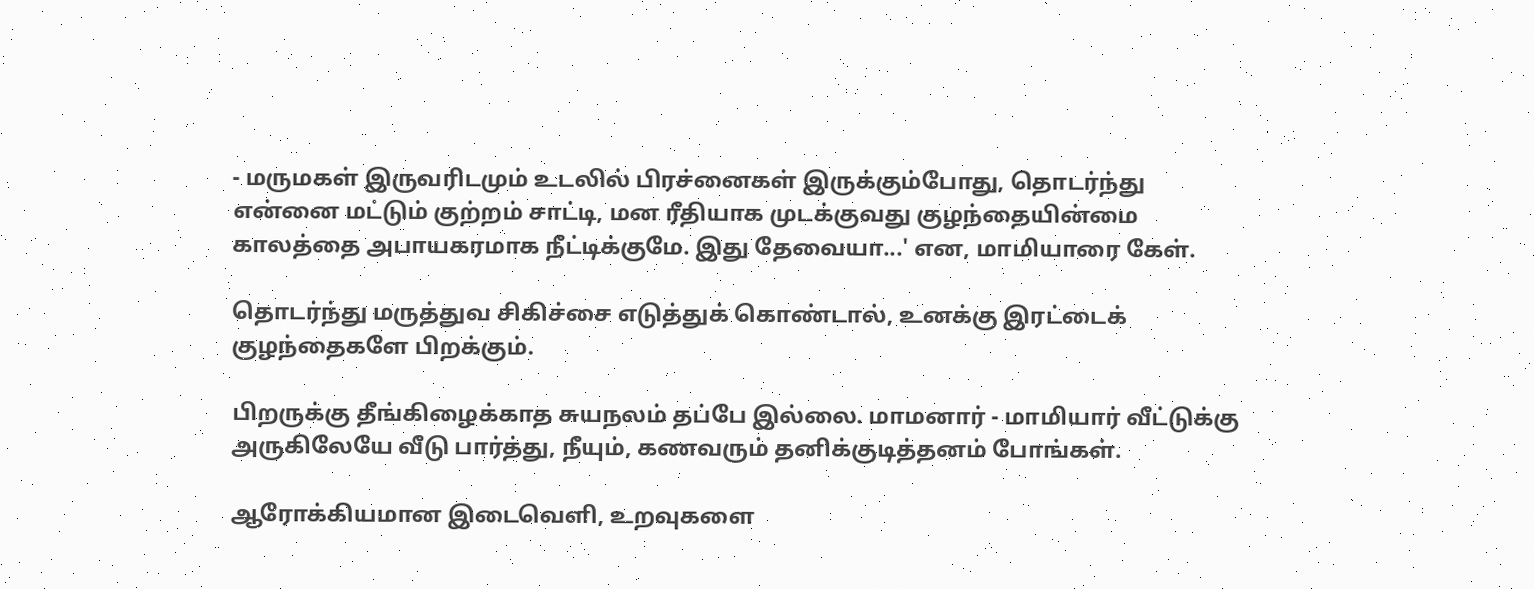- மருமகள் இருவரிடமும் உடலில் பிரச்னைகள் இருக்கும்போது, தொடர்ந்து என்னை மட்டும் குற்றம் சாட்டி, மன ரீதியாக முடக்குவது குழந்தையின்மை காலத்தை அபாயகரமாக நீட்டிக்குமே. இது தேவையா...' என, மாமியாரை கேள்.

தொடர்ந்து மருத்துவ சிகிச்சை எடுத்துக் கொண்டால், உனக்கு இரட்டைக் குழந்தைகளே பிறக்கும்.

பிறருக்கு தீங்கிழைக்காத சுயநலம் தப்பே இல்லை. மாமனார் - மாமியார் வீட்டுக்கு அருகிலேயே வீடு பார்த்து, நீயும், கணவரும் தனிக்குடித்தனம் போங்கள்.

ஆரோக்கியமான இடைவெளி, உறவுகளை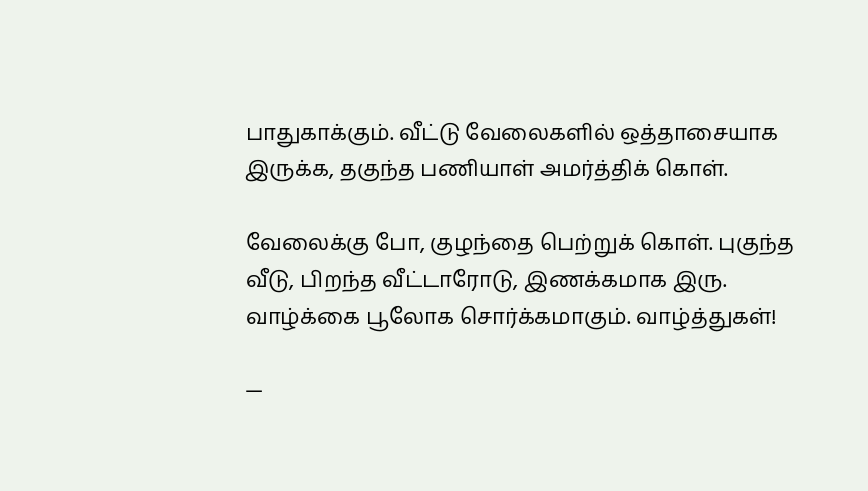பாதுகாக்கும். வீட்டு வேலைகளில் ஒத்தாசையாக இருக்க, தகுந்த பணியாள் அமர்த்திக் கொள்.

வேலைக்கு போ, குழந்தை பெற்றுக் கொள். புகுந்த வீடு, பிறந்த வீட்டாரோடு, இணக்கமாக இரு. வாழ்க்கை பூலோக சொர்க்கமாகும். வாழ்த்துகள்!

—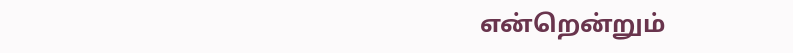என்றென்றும்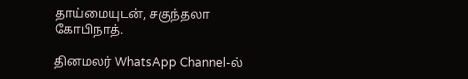தாய்மையுடன், சகுந்தலா கோபிநாத்.

தினமலர் WhatsApp Channel-ல்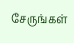சேருங்கள்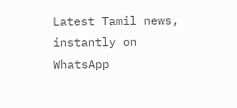Latest Tamil news, instantly on WhatsApp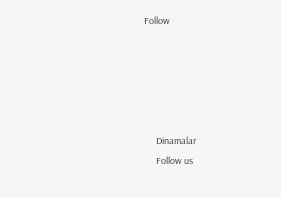Follow





      Dinamalar
      Follow us